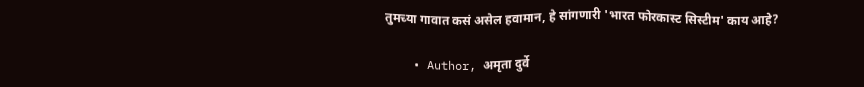तुमच्या गावात कसं असेल हवामान, हे सांगणारी 'भारत फोरकास्ट सिस्टीम' काय आहे?

    • Author, अमृता दुर्वे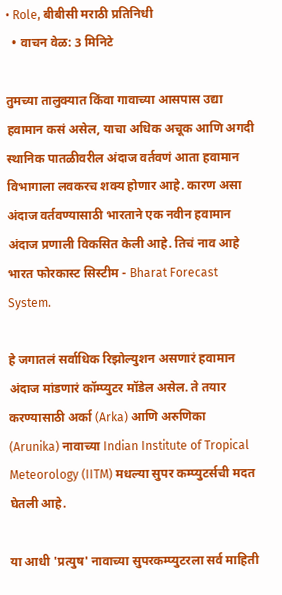• Role, बीबीसी मराठी प्रतिनिधी
  • वाचन वेळ: 3 मिनिटे

तुमच्या तालुक्यात किंवा गावाच्या आसपास उद्या हवामान कसं असेल, याचा अधिक अचूक आणि अगदी स्थानिक पातळीवरील अंदाज वर्तवणं आता हवामान विभागाला लवकरच शक्य होणार आहे. कारण असा अंदाज वर्तवण्यासाठी भारताने एक नवीन हवामान अंदाज प्रणाली विकसित केली आहे. तिचं नाव आहे भारत फोरकास्ट सिस्टीम - Bharat Forecast System.

हे जगातलं सर्वाधिक रिझोल्युशन असणारं हवामान अंदाज मांडणारं कॉम्प्युटर मॉडेल असेल. ते तयार करण्यासाठी अर्का (Arka) आणि अरुणिका (Arunika) नावाच्या Indian Institute of Tropical Meteorology (IITM) मधल्या सुपर कम्प्युटर्सची मदत घेतली आहे.

या आधी 'प्रत्युष' नावाच्या सुपरकम्प्युटरला सर्व माहिती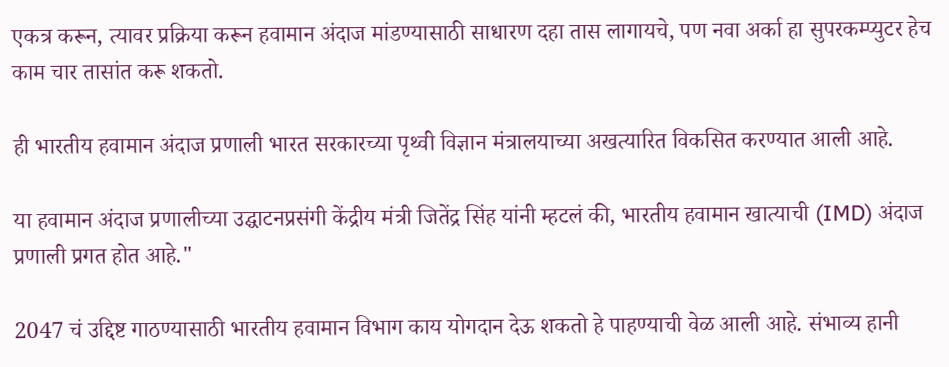एकत्र करून, त्यावर प्रक्रिया करून हवामान अंदाज मांडण्यासाठी साधारण दहा तास लागायचे, पण नवा अर्का हा सुपरकम्प्युटर हेच काम चार तासांत करू शकतो.

ही भारतीय हवामान अंदाज प्रणाली भारत सरकारच्या पृथ्वी विज्ञान मंत्रालयाच्या अखत्यारित विकसित करण्यात आली आहे.

या हवामान अंदाज प्रणालीच्या उद्घाटनप्रसंगी केंद्रीय मंत्री जितेंद्र सिंह यांनी म्हटलं की, भारतीय हवामान खात्याची (IMD) अंदाज प्रणाली प्रगत होत आहे."

2047 चं उद्दिष्ट गाठण्यासाठी भारतीय हवामान विभाग काय योगदान देऊ शकतो हे पाहण्याची वेळ आली आहे. संभाव्य हानी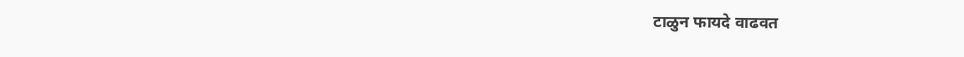टाळुन फायदे वाढवत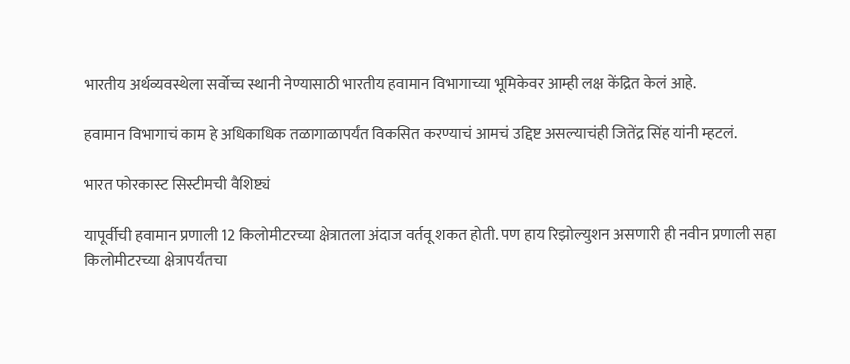भारतीय अर्थव्यवस्थेला सर्वोच्च स्थानी नेण्यासाठी भारतीय हवामान विभागाच्या भूमिकेवर आम्ही लक्ष केंद्रित केलं आहे.

हवामान विभागाचं काम हे अधिकाधिक तळागाळापर्यंत विकसित करण्याचं आमचं उद्दिष्ट असल्याचंही जितेंद्र सिंह यांनी म्हटलं.

भारत फोरकास्ट सिस्टीमची वैशिष्ट्यं

यापूर्वीची हवामान प्रणाली 12 किलोमीटरच्या क्षेत्रातला अंदाज वर्तवू शकत होती. पण हाय रिझोल्युशन असणारी ही नवीन प्रणाली सहा किलोमीटरच्या क्षेत्रापर्यंतचा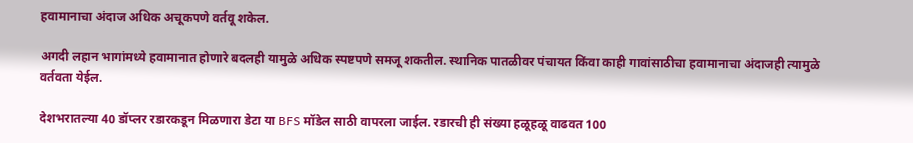हवामानाचा अंदाज अधिक अचूकपणे वर्तवू शकेल.

अगदी लहान भागांमध्ये हवामानात होणारे बदलही यामुळे अधिक स्पष्टपणे समजू शकतील. स्थानिक पातळीवर पंचायत किंवा काही गावांसाठीचा हवामानाचा अंदाजही त्यामुळे वर्तवता येईल.

देशभरातल्या 40 डॉप्लर रडारकडून मिळणारा डेटा या BFS मॉडेल साठी वापरला जाईल. रडारची ही संख्या हळूहळू वाढवत 100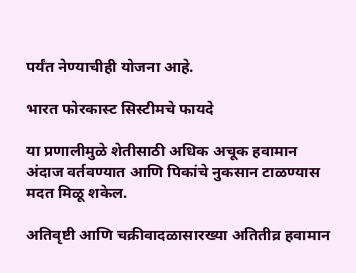पर्यंत नेण्याचीही योजना आहे.

भारत फोरकास्ट सिस्टीमचे फायदे

या प्रणालीमुळे शेतीसाठी अधिक अचूक हवामान अंदाज वर्तवण्यात आणि पिकांचे नुकसान टाळण्यास मदत मिळू शकेल.

अतिवृष्टी आणि चक्रीवादळासारख्या अतितीव्र हवामान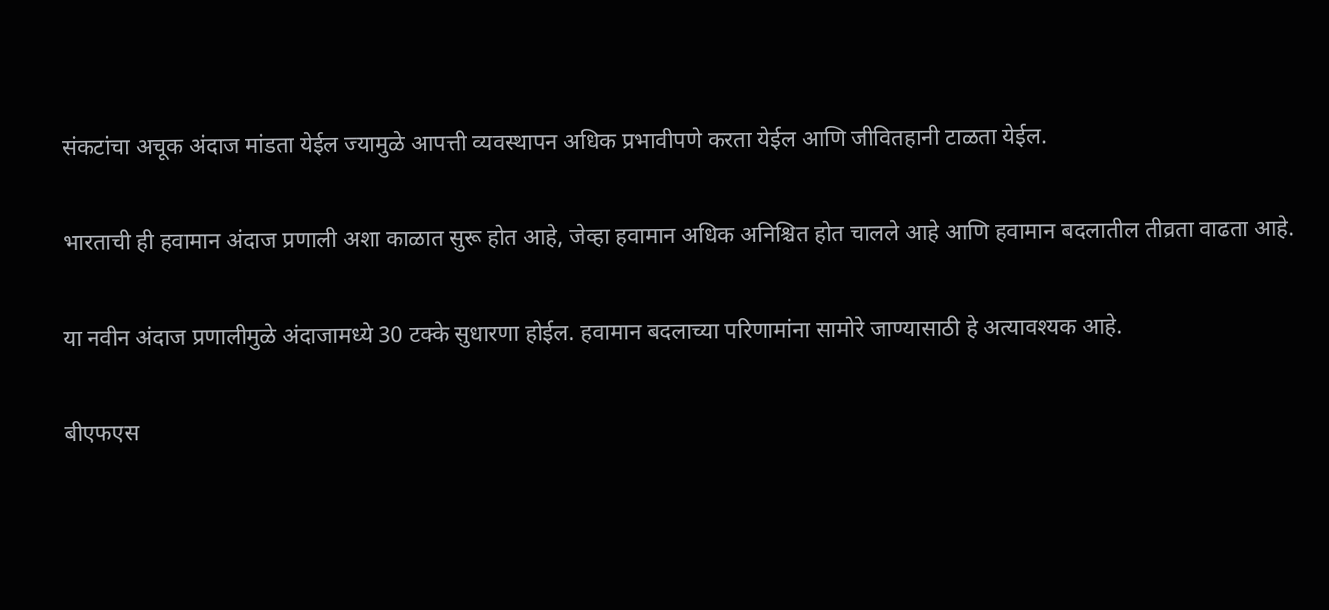संकटांचा अचूक अंदाज मांडता येईल ज्यामुळे आपत्ती व्यवस्थापन अधिक प्रभावीपणे करता येईल आणि जीवितहानी टाळता येईल.

भारताची ही हवामान अंदाज प्रणाली अशा काळात सुरू होत आहे, जेव्हा हवामान अधिक अनिश्चित होत चालले आहे आणि हवामान बदलातील तीव्रता वाढता आहे.

या नवीन अंदाज प्रणालीमुळे अंदाजामध्ये 30 टक्के सुधारणा होईल. हवामान बदलाच्या परिणामांना सामोरे जाण्यासाठी हे अत्यावश्यक आहे.

बीएफएस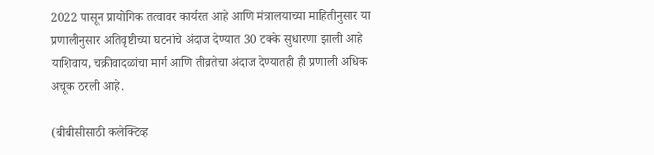2022 पासून प्रायोगिक तत्वावर कार्यरत आहे आणि मंत्रालयाच्या माहितीनुसार या प्रणालीनुसार अतिवृष्टीच्या घटनांचे अंदाज देण्यात 30 टक्के सुधारणा झाली आहे याशिवाय, चक्रीवादळांचा मार्ग आणि तीव्रतेचा अंदाज देण्यातही ही प्रणाली अधिक अचूक ठरली आहे.

(बीबीसीसाठी कलेक्टिव्ह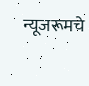न्यूजरूमचे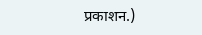प्रकाशन.)